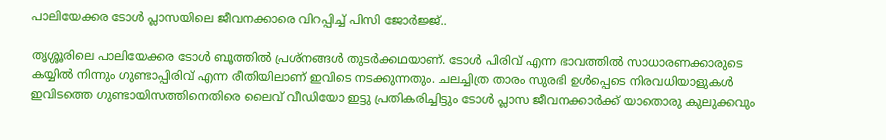പാലിയേക്കര ടോള്‍ പ്ലാസയിലെ ജീവനക്കാരെ വിറപ്പിച്ച് പിസി ജോര്‍ജ്ജ്..

തൃശ്ശൂരിലെ പാലിയേക്കര ടോള്‍ ബൂത്തില്‍ പ്രശ്നങ്ങള്‍ തുടര്‍ക്കഥയാണ്. ടോള്‍ പിരിവ് എന്ന ഭാവത്തില്‍ സാധാരണക്കാരുടെ കയ്യില്‍ നിന്നും ഗുണ്ടാപ്പിരിവ് എന്ന രീതിയിലാണ് ഇവിടെ നടക്കുന്നതും. ചലച്ചിത്ര താരം സുരഭി ഉള്‍പ്പെടെ നിരവധിയാളുകള്‍ ഇവിടത്തെ ഗുണ്ടായിസത്തിനെതിരെ ലൈവ് വീഡിയോ ഇട്ടു പ്രതികരിച്ചിട്ടും ടോള്‍ പ്ലാസ ജീവനക്കാര്‍ക്ക് യാതൊരു കുലുക്കവും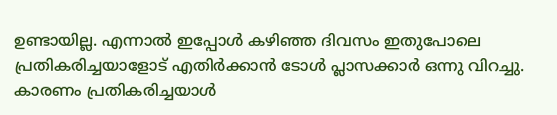ഉണ്ടായില്ല. എന്നാല്‍ ഇപ്പോള്‍ കഴിഞ്ഞ ദിവസം ഇതുപോലെ പ്രതികരിച്ചയാളോട് എതിര്‍ക്കാന്‍ ടോള്‍ പ്ലാസക്കാര്‍ ഒന്നു വിറച്ചു. കാരണം പ്രതികരിച്ചയാള്‍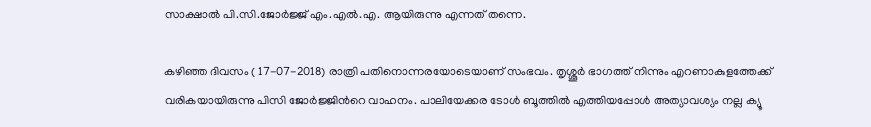സാക്ഷാല്‍ പി.സി.ജോര്‍ജ്ജ് എം.എല്‍.എ. ആയിരുന്നു എന്നത് തന്നെ.

കഴിഞ്ഞ ദിവസം ( 17-07-2018) രാത്രി പതിനൊന്നരയോടെയാണ് സംഭവം. തൃശ്ശൂര്‍ ഭാഗത്ത് നിന്നും എറണാകുളത്തേക്ക് വരികയായിരുന്നു പിസി ജോര്‍ജ്ജിന്‍റെ വാഹനം. പാലിയേക്കര ടോള്‍ ബൂത്തില്‍ എത്തിയപ്പോള്‍ അത്യാവശ്യം നല്ല ക്യൂ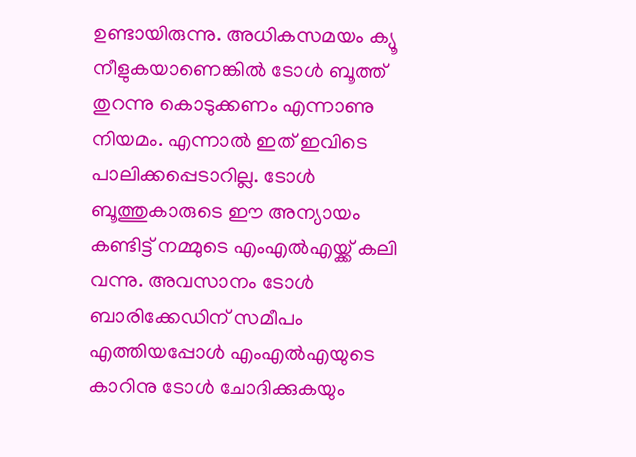ഉണ്ടായിരുന്നു. അധികസമയം ക്യൂ നീളുകയാണെങ്കില്‍ ടോള്‍ ബൂത്ത് തുറന്നു കൊടുക്കണം എന്നാണു നിയമം. എന്നാല്‍ ഇത് ഇവിടെ പാലിക്കപ്പെടാറില്ല. ടോള്‍ ബൂത്തുകാരുടെ ഈ അന്യായം കണ്ടിട്ട് നമ്മുടെ എംഎല്‍എയ്ക്ക് കലി വന്നു. അവസാനം ടോള്‍ ബാരിക്കേഡിന് സമീപം എത്തിയപ്പോള്‍ എംഎല്‍എയുടെ കാറിനു ടോള്‍ ചോദിക്കുകയും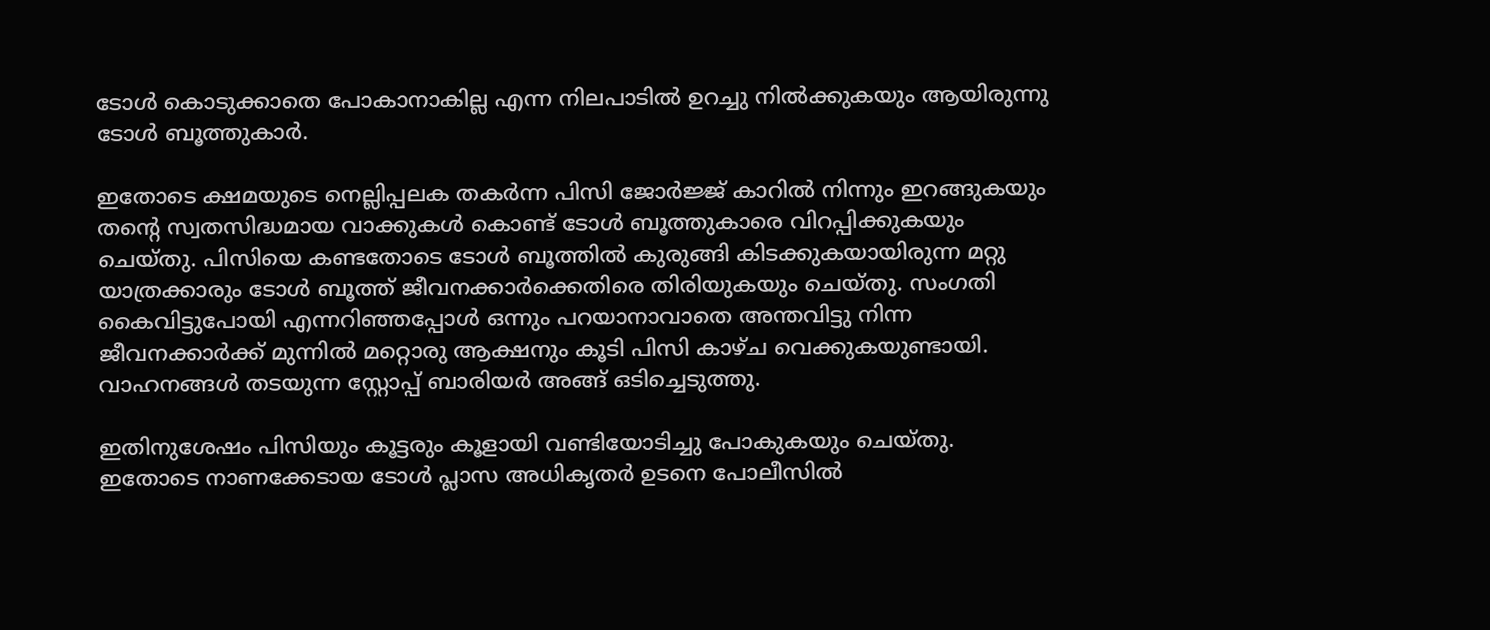ടോള്‍ കൊടുക്കാതെ പോകാനാകില്ല എന്ന നിലപാടില്‍ ഉറച്ചു നില്‍ക്കുകയും ആയിരുന്നു ടോള്‍ ബൂത്തുകാര്‍.

ഇതോടെ ക്ഷമയുടെ നെല്ലിപ്പലക തകര്‍ന്ന പിസി ജോര്‍ജ്ജ് കാറില്‍ നിന്നും ഇറങ്ങുകയും തന്‍റെ സ്വതസിദ്ധമായ വാക്കുകള്‍ കൊണ്ട് ടോള്‍ ബൂത്തുകാരെ വിറപ്പിക്കുകയും ചെയ്തു. പിസിയെ കണ്ടതോടെ ടോള്‍ ബൂത്തില്‍ കുരുങ്ങി കിടക്കുകയായിരുന്ന മറ്റു യാത്രക്കാരും ടോള്‍ ബൂത്ത് ജീവനക്കാര്‍ക്കെതിരെ തിരിയുകയും ചെയ്തു. സംഗതി കൈവിട്ടുപോയി എന്നറിഞ്ഞപ്പോള്‍ ഒന്നും പറയാനാവാതെ അന്തവിട്ടു നിന്ന ജീവനക്കാര്‍ക്ക് മുന്നില്‍ മറ്റൊരു ആക്ഷനും കൂടി പിസി കാഴ്ച വെക്കുകയുണ്ടായി. വാഹനങ്ങള്‍ തടയുന്ന സ്റ്റോപ്പ്‌ ബാരിയര്‍ അങ്ങ് ഒടിച്ചെടുത്തു.

ഇതിനുശേഷം പിസിയും കൂട്ടരും കൂളായി വണ്ടിയോടിച്ചു പോകുകയും ചെയ്തു. ഇതോടെ നാണക്കേടായ ടോള്‍ പ്ലാസ അധികൃതര്‍ ഉടനെ പോലീസില്‍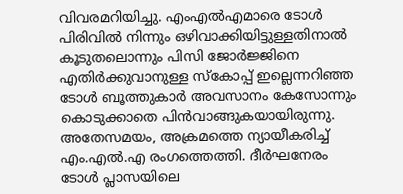വിവരമറിയിച്ചു. എംഎല്‍എമാരെ ടോള്‍ പിരിവില്‍ നിന്നും ഒഴിവാക്കിയിട്ടുള്ളതിനാല്‍ കൂടുതലൊന്നും പിസി ജോര്‍ജ്ജിനെ എതിര്‍ക്കുവാനുള്ള സ്കോപ്പ് ഇല്ലെന്നറിഞ്ഞ ടോള്‍ ബൂത്തുകാര്‍ അവസാനം കേസോന്നും കൊടുക്കാതെ പിന്‍വാങ്ങുകയായിരുന്നു. അതേസമയം, അക്രമത്തെ ന്യായീകരിച്ച് എം.എൽ.എ രംഗത്തെത്തി. ദീർഘനേരം ടോൾ പ്ലാസയിലെ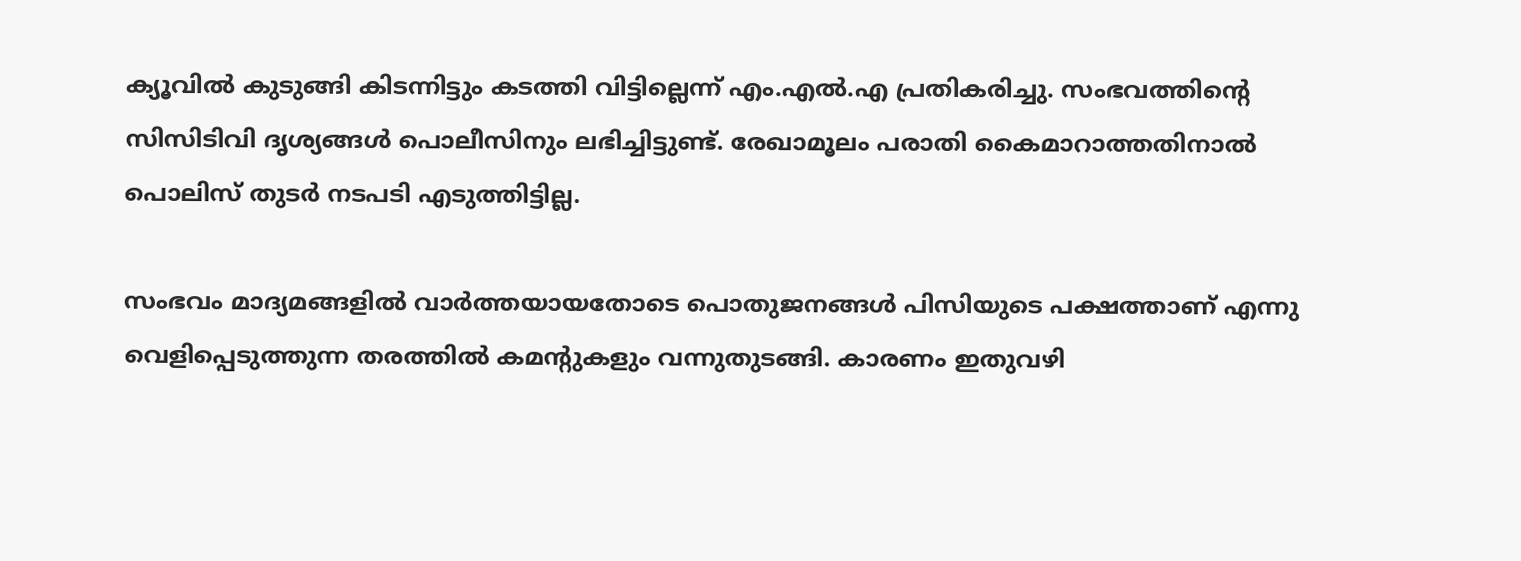ക്യൂവിൽ കുടുങ്ങി കിടന്നിട്ടും കടത്തി വിട്ടില്ലെന്ന് എം.എൽ.എ പ്രതികരിച്ചു. സംഭവത്തിന്റെ സിസിടിവി ദൃശ്യങ്ങൾ പൊലീസിനും ലഭിച്ചിട്ടുണ്ട്. രേഖാമൂലം പരാതി കൈമാറാത്തതിനാൽ പൊലിസ് തുടർ നടപടി എടുത്തിട്ടില്ല.

സംഭവം മാദ്യമങ്ങളില്‍ വാര്‍ത്തയായതോടെ പൊതുജനങ്ങള്‍ പിസിയുടെ പക്ഷത്താണ് എന്നു വെളിപ്പെടുത്തുന്ന തരത്തില്‍ കമന്‍റുകളും വന്നുതുടങ്ങി. കാരണം ഇതുവഴി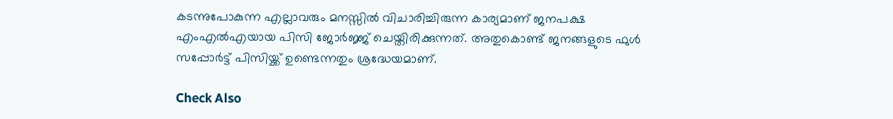കടന്നുപോകുന്ന എല്ലാവരും മനസ്സില്‍ വിചാരിച്ചിരുന്ന കാര്യമാണ് ജനപക്ഷ എംഎല്‍എയായ പിസി ജോര്‍ജ്ജ് ചെയ്തിരിക്കുന്നത്. അതുകൊണ്ട് ജനങ്ങളുടെ ഫുള്‍ സപ്പോര്‍ട്ട് പിസിയ്ക്ക് ഉണ്ടെന്നതും ശ്രദ്ധേയമാണ്.

Check Also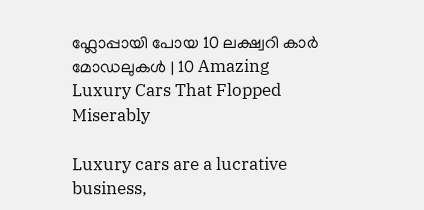ഫ്ലോപ്പായി പോയ 10 ലക്ഷ്വറി കാർ മോഡലുകൾ | 10 Amazing Luxury Cars That Flopped Miserably

Luxury cars are a lucrative business,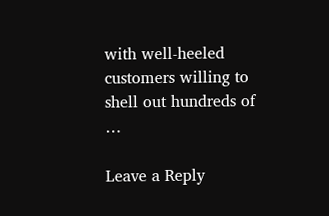with well-heeled customers willing to shell out hundreds of …

Leave a Reply